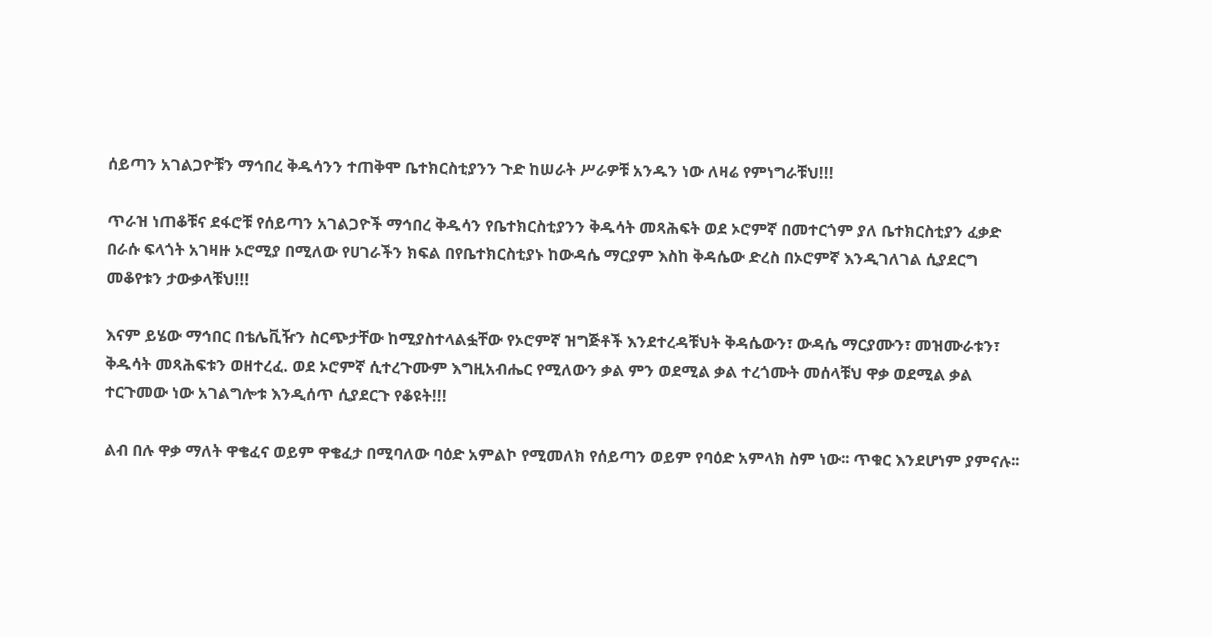ሰይጣን አገልጋዮቹን ማኅበረ ቅዱሳንን ተጠቅሞ ቤተክርስቲያንን ጉድ ከሠራት ሥራዎቹ አንዱን ነው ለዛሬ የምነግራቹህ!!!

ጥራዝ ነጠቆቹና ደፋሮቹ የሰይጣን አገልጋዮች ማኅበረ ቅዱሳን የቤተክርስቲያንን ቅዱሳት መጻሕፍት ወደ ኦሮምኛ በመተርጎም ያለ ቤተክርስቲያን ፈቃድ በራሱ ፍላጎት አገዛዙ ኦሮሚያ በሚለው የሀገራችን ክፍል በየቤተክርስቲያኑ ከውዳሴ ማርያም እስከ ቅዳሴው ድረስ በኦሮምኛ እንዲገለገል ሲያደርግ መቆየቱን ታውቃላቹህ!!!

እናም ይሄው ማኅበር በቴሌቪዥን ስርጭታቸው ከሚያስተላልፏቸው የኦሮምኛ ዝግጅቶች እንደተረዳቹህት ቅዳሴውን፣ ውዳሴ ማርያሙን፣ መዝሙራቱን፣ ቅዱሳት መጻሕፍቱን ወዘተረፈ. ወደ ኦሮምኛ ሲተረጉሙም እግዚአብሔር የሚለውን ቃል ምን ወደሚል ቃል ተረጎሙት መሰላቹህ ዋቃ ወደሚል ቃል ተርጉመው ነው አገልግሎቱ እንዲሰጥ ሲያደርጉ የቆዩት!!!

ልብ በሉ ዋቃ ማለት ዋቄፈና ወይም ዋቄፈታ በሚባለው ባዕድ አምልኮ የሚመለክ የሰይጣን ወይም የባዕድ አምላክ ስም ነው፡፡ ጥቁር እንደሆነም ያምናሉ፡፡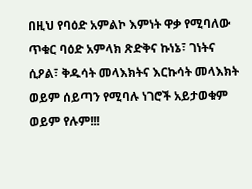በዚህ የባዕድ አምልኮ እምነት ዋቃ የሚባለው ጥቁር ባዕድ አምላክ ጽድቅና ኩነኔ፣ ገነትና ሲዖል፣ ቅዱሳት መላእክትና እርኩሳት መላእክት ወይም ሰይጣን የሚባሉ ነገሮች አይታወቁም ወይም የሉም!!!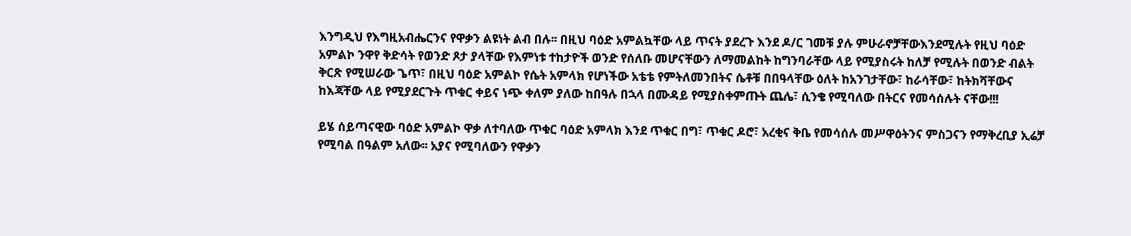እንግዲህ የእግዚአብሔርንና የዋቃን ልዩነት ልብ በሉ፡፡ በዚህ ባዕድ አምልኳቸው ላይ ጥናት ያደረጉ እንደ ዶ/ር ገመቹ ያሉ ምሁራኖቻቸውእንደሚሉት የዚህ ባዕድ አምልኮ ንዋየ ቅድሳት የወንድ ጾታ ያላቸው የእምነቱ ተከታዮች ወንድ የሰለቡ መሆናቸውን ለማመልከት ከግንባራቸው ላይ የሚያስሩት ከለቻ የሚሉት በወንድ ብልት ቅርጽ የሚሠራው ጌጥ፣ በዚህ ባዕድ አምልኮ የሴት አምላክ የሆነችው አቴቴ የምትለመንበትና ሴቶቹ በበዓላቸው ዕለት ከአንገታቸው፣ ከራሳቸው፣ ከትክሻቸውና ከእጃቸው ላይ የሚያደርጉት ጥቁር ቀይና ነጭ ቀለም ያለው ከበዓሉ በኋላ በሙዳይ የሚያስቀምጡት ጨሌ፣ ሲንቄ የሚባለው በትርና የመሳሰሉት ናቸው!!!

ይሄ ሰይጣናዊው ባዕድ አምልኮ ዋቃ ለተባለው ጥቁር ባዕድ አምላክ እንደ ጥቁር በግ፣ ጥቁር ዶሮ፣ አረቂና ቅቤ የመሳሰሉ መሥዋዕትንና ምስጋናን የማቅረቢያ ኢሬቻ የሚባል በዓልም አለው፡፡ አያና የሚባለውን የዋቃን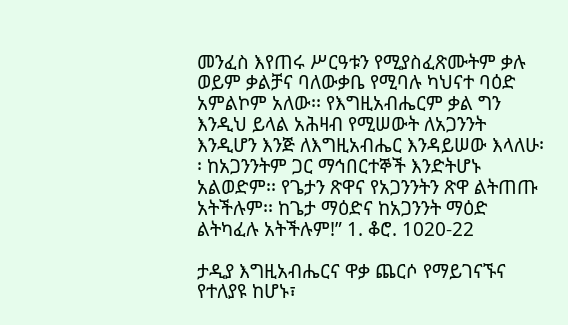መንፈስ እየጠሩ ሥርዓቱን የሚያስፈጽሙትም ቃሉ ወይም ቃልቻና ባለውቃቤ የሚባሉ ካህናተ ባዕድ አምልኮም አለው፡፡ የእግዚአብሔርም ቃል ግን እንዲህ ይላል አሕዛብ የሚሠውት ለአጋንንት እንዲሆን እንጅ ለእግዚአብሔር እንዳይሠው እላለሁ፡፡ ከአጋንንትም ጋር ማኅበርተኞች እንድትሆኑ አልወድም፡፡ የጌታን ጽዋና የአጋንንትን ጽዋ ልትጠጡ አትችሉም፡፡ ከጌታ ማዕድና ከአጋንንት ማዕድ ልትካፈሉ አትችሉም!” 1. ቆሮ. 1020-22

ታዲያ እግዚአብሔርና ዋቃ ጨርሶ የማይገናኙና የተለያዩ ከሆኑ፣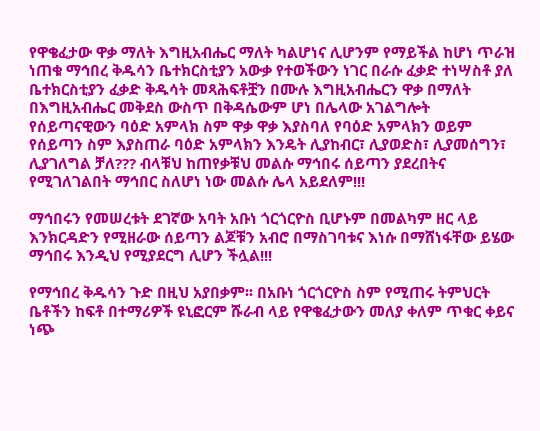የዋቄፈታው ዋቃ ማለት እግዚአብሔር ማለት ካልሆነና ሊሆንም የማይችል ከሆነ ጥራዝ ነጠቁ ማኅበረ ቅዱሳን ቤተክርስቲያን አውቃ የተወችውን ነገር በራሱ ፈቃድ ተነሣስቶ ያለ ቤተክርስቲያን ፈቃድ ቅዱሳት መጻሕፍቶቿን በሙሉ እግዚአብሔርን ዋቃ በማለት በእግዚአብሔር መቅደስ ውስጥ በቅዳሴውም ሆነ በሌላው አገልግሎት የሰይጣናዊውን ባዕድ አምላክ ስም ዋቃ ዋቃ እያስባለ የባዕድ አምላክን ወይም የሰይጣን ስም እያስጠራ ባዕድ አምላክን እንዴት ሊያከብር፣ ሊያወድስ፣ ሊያመሰግን፣ ሊያገለግል ቻለ??? ብላቹህ ከጠየቃቹህ መልሱ ማኅበሩ ሰይጣን ያደረበትና የሚገለገልበት ማኅበር ስለሆነ ነው መልሱ ሌላ አይደለም!!!

ማኅበሩን የመሠረቱት ደገኛው አባት አቡነ ጎርጎርዮስ ቢሆኑም በመልካም ዘር ላይ እንክርዳድን የሚዘራው ሰይጣን ልጆቹን አብሮ በማስገባቱና እነሱ በማሸነፋቸው ይሄው ማኅበሩ እንዲህ የሚያደርግ ሊሆን ችሏል!!!

የማኅበረ ቅዱሳን ጉድ በዚህ አያበቃም፡፡ በአቡነ ጎርጎርዮስ ስም የሚጠሩ ትምህርት ቤቶችን ከፍቶ በተማሪዎች ዩኒፎርም ሹራብ ላይ የዋቄፈታውን መለያ ቀለም ጥቁር ቀይና ነጭ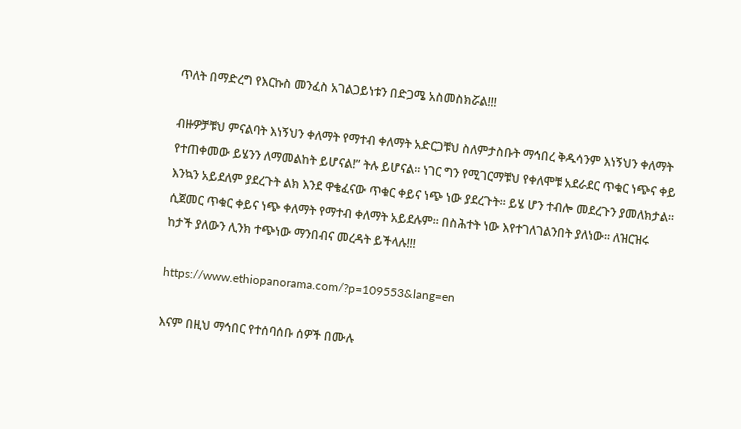ጥለት በማድረግ የእርኩስ መንፈስ አገልጋይነቱን በድጋሜ አስመስክሯል!!!

ብዙዎቻቹህ ምናልባት እነኝህን ቀለማት የማተብ ቀለማት አድርጋቹህ ስለምታስቡት ማኅበረ ቅዱሳንም እነኝህን ቀለማት የተጠቀመው ይሄንን ለማመልከት ይሆናል!” ትሉ ይሆናል፡፡ ነገር ግን የሚገርማቹህ የቀለሞቹ አደራደር ጥቁር ነጭና ቀይ እንኳን አይደለም ያደረጉት ልክ እንደ ዋቄፈናው ጥቁር ቀይና ነጭ ነው ያደረጉት፡፡ ይሄ ሆን ተብሎ መደረጉን ያመለክታል፡፡ ሲጀመር ጥቁር ቀይና ነጭ ቀለማት የማተብ ቀለማት አይደሉም፡፡ በስሕተት ነው እየተገለገልንበት ያለነው፡፡ ለዝርዝሩ ከታች ያለውን ሊንክ ተጭነው ማንበብና መረዳት ይችላሉ!!!

https://www.ethiopanorama.com/?p=109553&lang=en

እናም በዚህ ማኅበር የተሰባሰቡ ሰዎች በሙሉ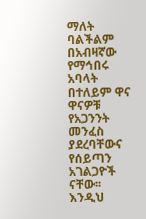ማለት ባልችልም በአብዛኛው የማኅበሩ አባላት በተለይም ዋና ዋናዎቹ የአጋንንት መንፈስ ያደረባቸውና የሰይጣን አገልጋዮች ናቸው፡፡ እንዲህ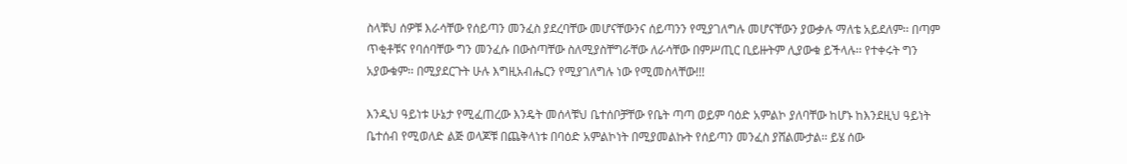ስላቹህ ሰዎቹ እራሳቸው የሰይጣን መንፈስ ያደረባቸው መሆናቸውንና ሰይጣንን የሚያገለግሉ መሆናቸውን ያውቃሉ ማለቴ አይደለም፡፡ በጣም ጥቂቶቹና የባሰባቸው ግን መንፈሱ በውስጣቸው ስለሚያስቸግራቸው ለራሳቸው በምሥጢር ቢይዙትም ሊያውቁ ይችላሉ፡፡ የተቀሩት ግን አያውቁም፡፡ በሚያደርጉት ሁሉ እግዚአብሔርን የሚያገለግሉ ነው የሚመስላቸው!!!

እንዲህ ዓይነቱ ሁኔታ የሚፈጠረው እንዴት መሰላቹህ ቤተሰቦቻቸው የቤት ጣጣ ወይም ባዕድ አምልኮ ያለባቸው ከሆኑ ከእንደዚህ ዓይነት ቤተሰብ የሚወለድ ልጅ ወላጆቹ በጨቅላነቱ በባዕድ አምልኮነት በሚያመልኩት የሰይጣን መንፈስ ያሸልሙታል፡፡ ይሄ ሰው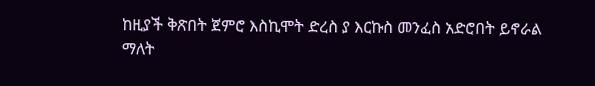ከዚያች ቅጽበት ጀምሮ እስኪሞት ድረስ ያ እርኩስ መንፈስ አድሮበት ይኖራል ማለት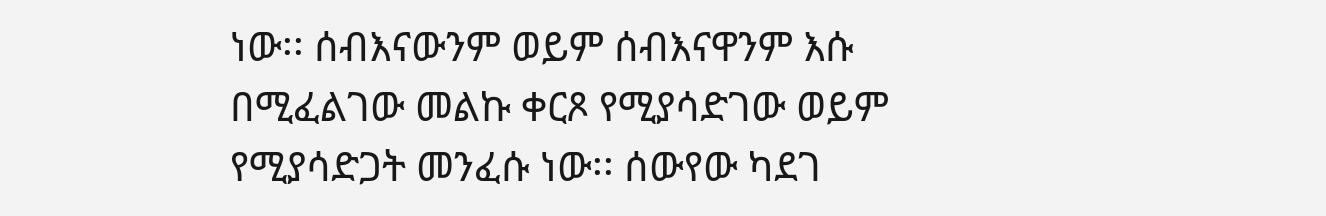ነው፡፡ ሰብእናውንም ወይም ሰብእናዋንም እሱ በሚፈልገው መልኩ ቀርጾ የሚያሳድገው ወይም የሚያሳድጋት መንፈሱ ነው፡፡ ሰውየው ካደገ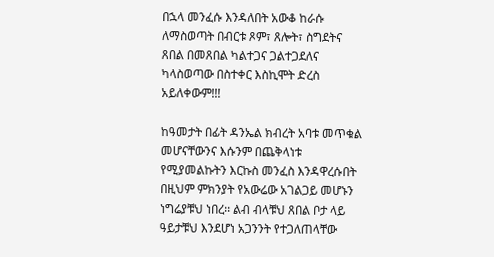በኋላ መንፈሱ እንዳለበት አውቆ ከራሱ ለማስወጣት በብርቱ ጾም፣ ጸሎት፣ ስግደትና ጸበል በመጸበል ካልተጋና ጋልተጋደለና ካላስወጣው በስተቀር እስኪሞት ድረስ አይለቀውም!!!

ከዓመታት በፊት ዳንኤል ክብረት አባቱ መጥቁል መሆናቸውንና እሱንም በጨቅላነቱ የሚያመልኩትን እርኩስ መንፈስ እንዳዋረሱበት በዚህም ምክንያት የአውሬው አገልጋይ መሆኑን ነግሬያቹህ ነበረ፡፡ ልብ ብላቹህ ጸበል ቦታ ላይ ዓይታቹህ እንደሆነ አጋንንት የተጋለጠላቸው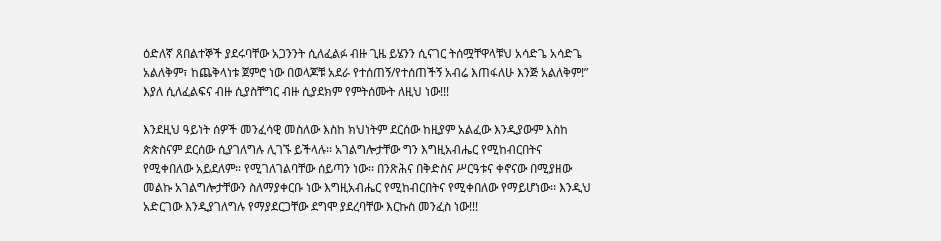ዕድለኛ ጸበልተኞች ያደሩባቸው አጋንንት ሲለፈልፉ ብዙ ጊዜ ይሄንን ሲናገር ትሰሟቸዋላቹህ አሳድጌ አሳድጌ አልለቅም፣ ከጨቅላነቱ ጀምሮ ነው በወላጆቹ አደራ የተሰጠኝ/የተሰጠችኝ አብሬ እጠፋለሁ እንጅ አልለቅም!” እያለ ሲለፈልፍና ብዙ ሲያስቸግር ብዙ ሲያደክም የምትሰሙት ለዚህ ነው!!!

እንደዚህ ዓይነት ሰዎች መንፈሳዊ መስለው እስከ ክህነትም ደርሰው ከዚያም አልፈው እንዲያውም እስከ ጵጵስናም ደርሰው ሲያገለግሉ ሊገኙ ይችላሉ፡፡ አገልግሎታቸው ግን እግዚአብሔር የሚከብርበትና የሚቀበለው አይደለም፡፡ የሚገለገልባቸው ሰይጣን ነው፡፡ በንጽሕና በቅድስና ሥርዓቱና ቀኖናው በሚያዘው መልኩ አገልግሎታቸውን ስለማያቀርቡ ነው እግዚአብሔር የሚከብርበትና የሚቀበለው የማይሆነው፡፡ እንዲህ አድርገው እንዲያገለግሉ የማያደርጋቸው ደግሞ ያደረባቸው እርኩስ መንፈስ ነው!!!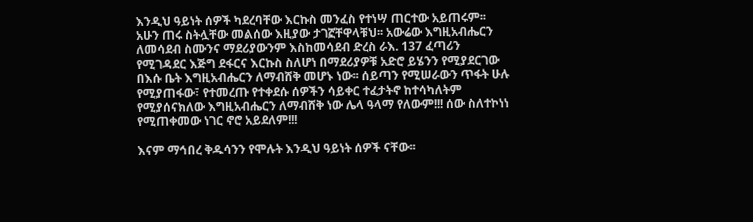እንዲህ ዓይነት ሰዎች ካደረባቸው እርኩስ መንፈስ የተነሣ ጠርተው አይጠሩም፡፡ አሁን ጠሩ ስትሏቸው መልሰው እዚያው ታገኟቸዋላቹህ፡፡ አውሬው እግዚአብሔርን ለመሳደብ ስሙንና ማደሪያውንም እስከመሳደብ ድረስ ራእ. 137 ፈጣሪን የሚገዳደር እጅግ ደፋርና እርኩስ ስለሆነ በማደሪያዎቹ አድሮ ይሄንን የሚያደርገው በእሱ ቤት እግዚአብሔርን ለማብሸቅ መሆኑ ነው፡፡ ሰይጣን የሚሠራውን ጥፋት ሁሉ የሚያጠፋው፣ የተመረጡ የተቀደሱ ሰዎችን ሳይቀር ተፈታትኖ ከተሳካለትም የሚያሰናክለው እግዚአብሔርን ለማብሸቅ ነው ሌላ ዓላማ የለውም!!! ሰው ስለተኮነነ የሚጠቀመው ነገር ኖሮ አይደለም!!!

እናም ማኅበረ ቅዱሳንን የሞሉት እንዲህ ዓይነት ሰዎች ናቸው፡፡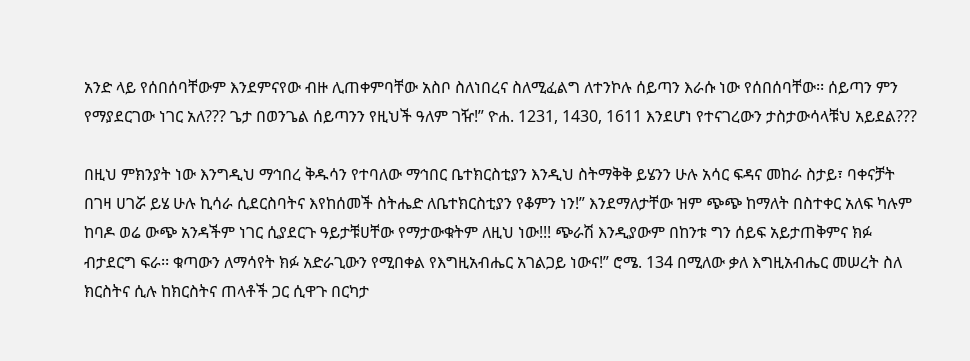አንድ ላይ የሰበሰባቸውም እንደምናየው ብዙ ሊጠቀምባቸው አስቦ ስለነበረና ስለሚፈልግ ለተንኮሉ ሰይጣን እራሱ ነው የሰበሰባቸው፡፡ ሰይጣን ምን የማያደርገው ነገር አለ??? ጌታ በወንጌል ሰይጣንን የዚህች ዓለም ገዥ!” ዮሐ. 1231, 1430, 1611 እንደሆነ የተናገረውን ታስታውሳላቹህ አይደል???

በዚህ ምክንያት ነው እንግዲህ ማኅበረ ቅዱሳን የተባለው ማኅበር ቤተክርስቲያን እንዲህ ስትማቅቅ ይሄንን ሁሉ አሳር ፍዳና መከራ ስታይ፣ ባቀናቻት በገዛ ሀገሯ ይሄ ሁሉ ኪሳራ ሲደርስባትና እየከሰመች ስትሔድ ለቤተክርስቲያን የቆምን ነን!” እንደማለታቸው ዝም ጭጭ ከማለት በስተቀር አለፍ ካሉም ከባዶ ወሬ ውጭ አንዳችም ነገር ሲያደርጉ ዓይታቹሀቸው የማታውቁትም ለዚህ ነው!!! ጭራሽ እንዲያውም በከንቱ ግን ሰይፍ አይታጠቅምና ክፉ ብታደርግ ፍራ፡፡ ቁጣውን ለማሳየት ክፉ አድራጊውን የሚበቀል የእግዚአብሔር አገልጋይ ነውና!” ሮሜ. 134 በሚለው ቃለ እግዚአብሔር መሠረት ስለ ክርስትና ሲሉ ከክርስትና ጠላቶች ጋር ሲዋጉ በርካታ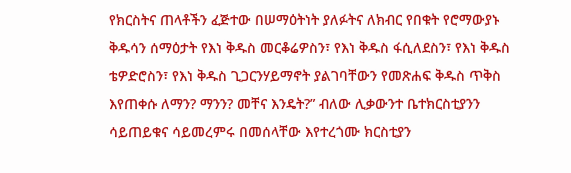የክርስትና ጠላቶችን ፈጅተው በሠማዕትነት ያለፉትና ለክብር የበቁት የሮማውያኑ ቅዱሳን ሰማዕታት የእነ ቅዱስ መርቆሬዎስን፣ የእነ ቅዱስ ፋሲለደስን፣ የእነ ቅዱስ ቴዎድሮስን፣ የእነ ቅዱስ ጊጋርንሃይማኖት ያልገባቸውን የመጽሐፍ ቅዱስ ጥቅስ እየጠቀሱ ለማን? ማንን? መቸና እንዴት?” ብለው ሊቃውንተ ቤተክርስቲያንን ሳይጠይቁና ሳይመረምሩ በመሰላቸው እየተረጎሙ ክርስቲያን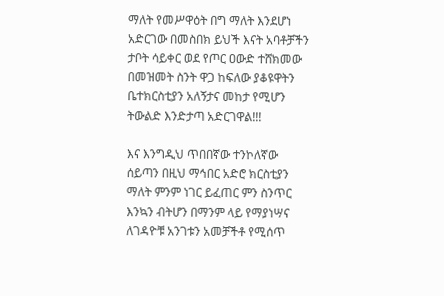ማለት የመሥዋዕት በግ ማለት እንደሆነ አድርገው በመስበክ ይህች እናት አባቶቻችን ታቦት ሳይቀር ወደ የጦር ዐውድ ተሸክመው በመዝመት ስንት ዋጋ ከፍለው ያቆዩዋትን ቤተክርስቲያን አለኝታና መከታ የሚሆን ትውልድ እንድታጣ አድርገዋል!!!

እና እንግዲህ ጥበበኛው ተንኮለኛው ሰይጣን በዚህ ማኅበር አድሮ ክርስቲያን ማለት ምንም ነገር ይፈጠር ምን ስንጥር እንኳን ብትሆን በማንም ላይ የማያነሣና ለገዳዮቹ አንገቱን አመቻችቶ የሚሰጥ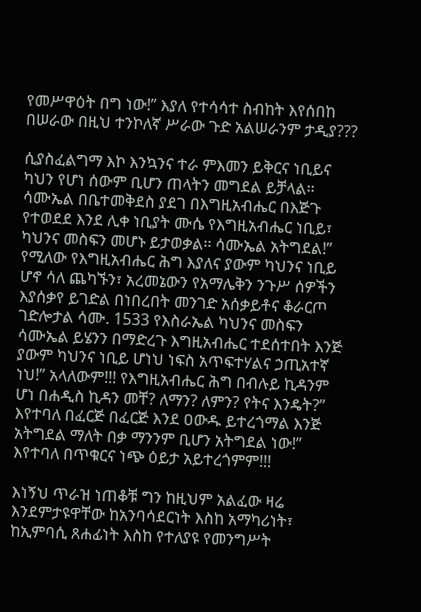የመሥዋዕት በግ ነው!” እያለ የተሳሳተ ስብከት እየሰበከ በሠራው በዚህ ተንኮለኛ ሥራው ጉድ አልሠራንም ታዲያ???

ሲያስፈልግማ እኮ እንኳንና ተራ ምእመን ይቅርና ነቢይና ካህን የሆነ ሰውም ቢሆን ጠላትን መግደል ይቻላል፡፡ ሳሙኤል በቤተመቅደስ ያደገ በእግዚአብሔር በእጅጉ የተወደደ እንደ ሊቀ ነቢያት ሙሴ የእግዚአብሔር ነቢይ፣ ካህንና መስፍን መሆኑ ይታወቃል፡፡ ሳሙኤል አትግደል!” የሚለው የእግዚአብሔር ሕግ እያለና ያውም ካህንና ነቢይ ሆኖ ሳለ ጨካኙን፣ አረመኔውን የአማሌቅን ንጉሥ ሰዎችን እያሰቃየ ይገድል በነበረበት መንገድ አሰቃይቶና ቆራርጦ ገድሎታል ሳሙ. 1533 የእስራኤል ካህንና መስፍን ሳሙኤል ይሄንን በማድረጉ እግዚአብሔር ተደሰተበት እንጅ ያውም ካህንና ነቢይ ሆነህ ነፍስ አጥፍተሃልና ኃጢአተኛ ነህ!” አላለውም!!! የእግዚአብሔር ሕግ በብሉይ ኪዳንም ሆነ በሐዲስ ኪዳን መቸ? ለማን? ለምን? የትና እንዴት?” እየተባለ በፈርጅ በፈርጅ እንደ ዐውዱ ይተረጎማል እንጅ አትግደል ማለት በቃ ማንንም ቢሆን አትግደል ነው!” እየተባለ በጥቁርና ነጭ ዕይታ አይተረጎምም!!!

እነኝህ ጥራዝ ነጠቆቹ ግን ከዚህም አልፈው ዛሬ እንደምታዩዋቸው ከአንባሳደርነት እስከ አማካሪነት፣ ከኢምባሲ ጸሐፊነት እስከ የተለያዩ የመንግሥት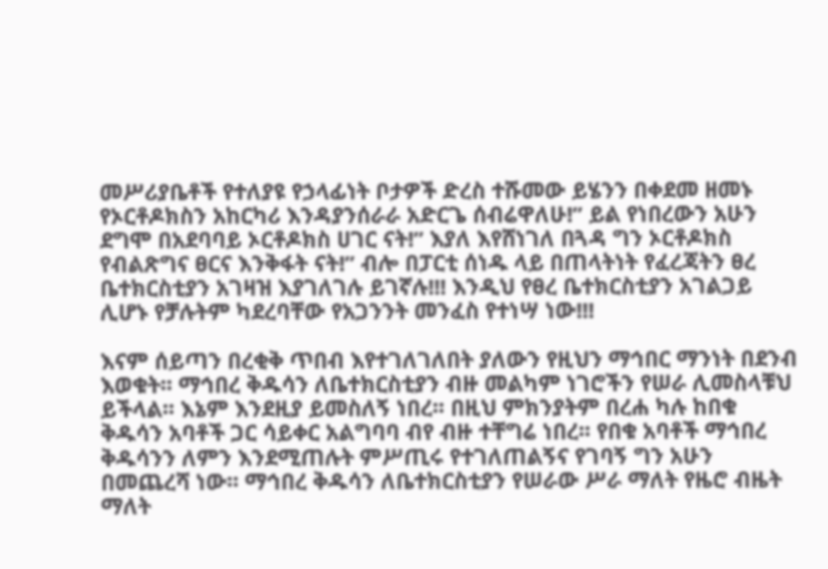መሥሪያቤቶች የተለያዩ የኃላፊነት ቦታዎች ድረስ ተሹመው ይሄንን በቀደመ ዘመኑ የኦርቶዶክስን አከርካሪ እንዳያንሰራራ አድርጌ ሰብሬዋለሁ!” ይል የነበረውን አሁን ደግሞ በአደባባይ ኦርቶዶክስ ሀገር ናት!” እያለ እየሸነገለ በጓዳ ግን ኦርቶዶክስ የብልጽግና ፀርና እንቅፋት ናት!” ብሎ በፓርቲ ሰነዱ ላይ በጠላትነት የፈረጃትን ፀረ ቤተክርስቲያን አገዛዝ እያገለገሉ ይገኛሉ!!! እንዲህ የፀረ ቤተክርስቲያን አገልጋይ ሊሆኑ የቻሉትም ካደረባቸው የአጋንንት መንፈስ የተነሣ ነው!!!

እናም ሰይጣን በረቂቅ ጥበብ እየተገለገለበት ያለውን የዚህን ማኅበር ማንነት በደንብ እወቁት፡፡ ማኅበረ ቅዱሳን ለቤተክርስቲያን ብዙ መልካም ነገሮችን የሠራ ሊመስላቹህ ይችላል፡፡ እኔም እንደዚያ ይመስለኝ ነበረ፡፡ በዚህ ምክንያትም በረሐ ካሉ ከበቁ ቅዱሳን አባቶች ጋር ሳይቀር አልግባባ ብየ ብዙ ተቸግሬ ነበረ፡፡ የበቁ አባቶች ማኅበረ ቅዱሳንን ለምን እንደሚጠሉት ምሥጢሩ የተገለጠልኝና የገባኝ ግን አሁን በመጨረሻ ነው፡፡ ማኅበረ ቅዱሳን ለቤተክርስቲያን የሠራው ሥራ ማለት የዜሮ ብዜት ማለት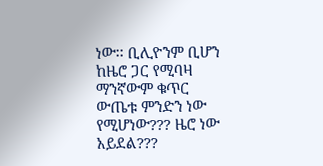ነው፡፡ ቢሊዮንም ቢሆን ከዜሮ ጋር የሚባዛ ማንኛውም ቁጥር ውጤቱ ምንድን ነው የሚሆነው??? ዜሮ ነው አይደል???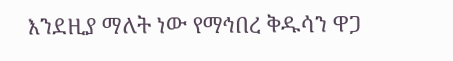እንደዚያ ማለት ነው የማኅበረ ቅዱሳን ዋጋ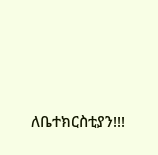ለቤተክርስቲያን!!!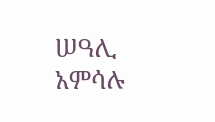ሠዓሊ አምሳሉ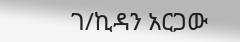ገ/ኪዳን አርጋው